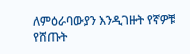ለምዕራባውያን እንዲገዙት የኛዎቹ የሸጡት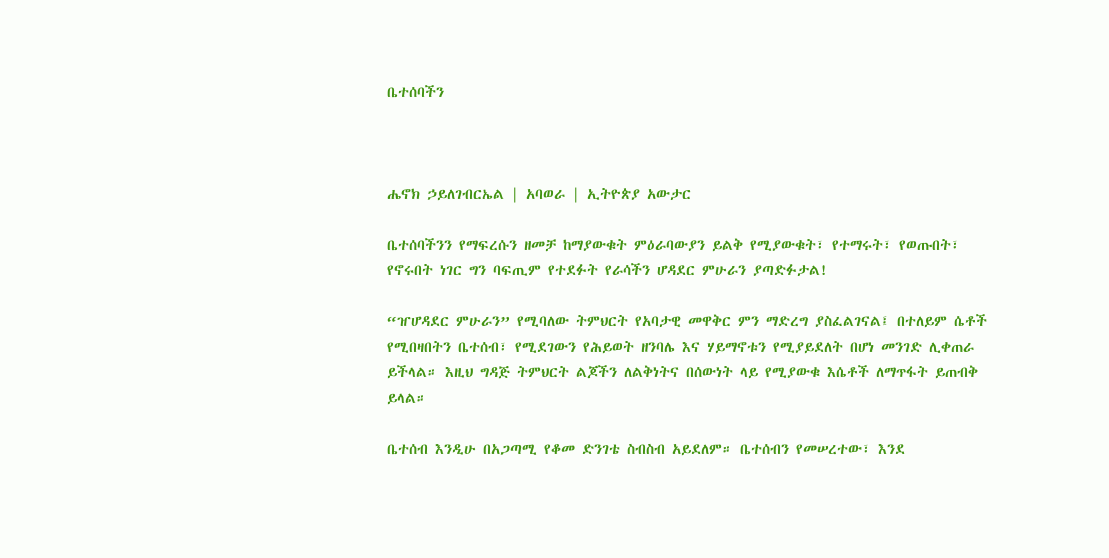ቤተሰባችን



ሔኖክ ኃይለገብርኤል | አባወራ | ኢትዮጵያ አውታር

ቤተሰባችንን የማፍረሱን ዘመቻ ከማያውቁት ምዕራባውያን ይልቅ የሚያውቁት፣ የተማሩት፣ የወጡበት፣ የኖሩበት ነገር ግን ባፍጢም የተደፉት የራሳችን ሆዳደር ምሁራን ያጣድፉታል!

“ዠሆዳደር ምሁራን” የሚባለው ትምህርት የአባታዊ መዋቅር ምን ማድረግ ያስፈልገናል፤ በተለይም ሴቶች የሚበዛበትን ቤተሰብ፣ የሚደገውን የሕይወት ዘንባሌ እና ሃይማኖቱን የሚያይደለት በሆነ መንገድ ሊቀጠራ ይችላል። እዚህ ግዳጅ ትምህርት ልጆችን ለልቅነትና በሰውነት ላይ የሚያውቁ እሴቶች ለማጥፋት ይጠብቅ ይላል።

ቤተሰብ እንዲሁ በአጋጣሚ የቆመ ድንገቴ ስብስብ አይደለም። ቤተሰብን የመሠረተው፣ እንደ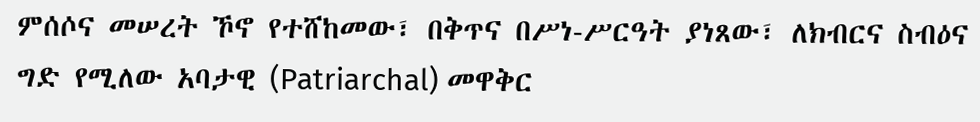ምሰሶና መሠረት ኾኖ የተሸከመው፣ በቅጥና በሥነ-ሥርዓት ያነጸው፣ ለክብርና ስብዕና ግድ የሚለው አባታዊ (Patriarchal) መዋቅር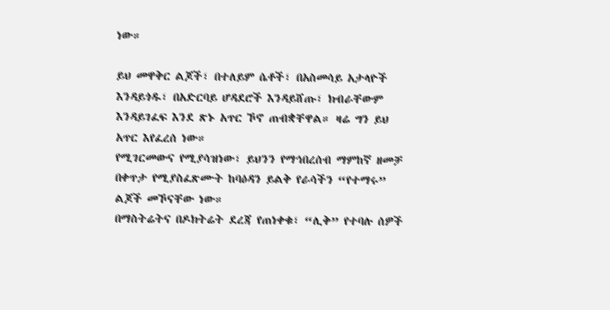ነው።

ይህ መዋቅር ልጆች፣ በተለይም ሴቶች፣ በአስመሳይ አታላዮች እንዳይጎዱ፣ በአድርባይ ሆዳደሮች እንዳይሸጡ፣ ክብራቸውም እንዳይገፈፍ እንደ ጽኑ አጥር ኾኖ ጠብቋቸዋል። ዛሬ ግን ይህ አጥር እየፈረሰ ነው።
የሚገርመውና የሚያሳዝነው፣ ይህንን የማኅበረሰብ ማምከኛ ዘመቻ በቀጥታ የሚያስፈጽሙት ከባዕዳን ይልቅ የራሳችን “የተማሩ” ልጆች መኾናቸው ነው።
በማስትሬትና በዶክትሬት ደረጃ የጠነቀቁ፣ “ሊቅ” የተባሉ ሰዎች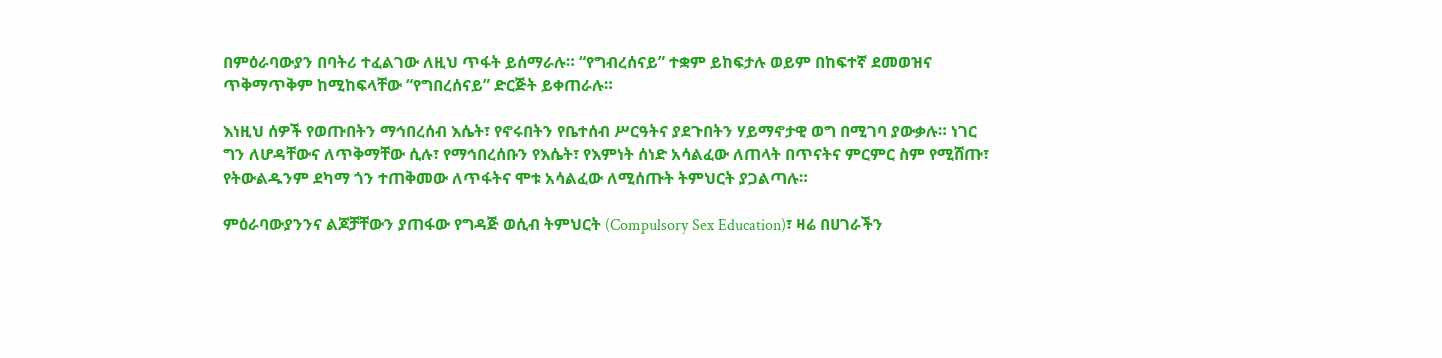በምዕራባውያን በባትሪ ተፈልገው ለዚህ ጥፋት ይሰማራሉ። “የግብረሰናይ” ተቋም ይከፍታሉ ወይም በከፍተኛ ደመወዝና ጥቅማጥቅም ከሚከፍላቸው “የግበረሰናይ” ድርጅት ይቀጠራሉ።

እነዚህ ሰዎች የወጡበትን ማኅበረሰብ እሴት፣ የኖሩበትን የቤተሰብ ሥርዓትና ያደጉበትን ሃይማኖታዊ ወግ በሚገባ ያውቃሉ። ነገር ግን ለሆዳቸውና ለጥቅማቸው ሲሉ፣ የማኅበረሰቡን የእሴት፣ የእምነት ሰነድ አሳልፈው ለጠላት በጥናትና ምርምር ስም የሚሸጡ፣ የትውልዱንም ደካማ ጎን ተጠቅመው ለጥፋትና ሞቱ አሳልፈው ለሚሰጡት ትምህርት ያጋልጣሉ።

ምዕራባውያንንና ልጆቻቸውን ያጠፋው የግዳጅ ወሲብ ትምህርት (Compulsory Sex Education)፣ ዛሬ በሀገራችን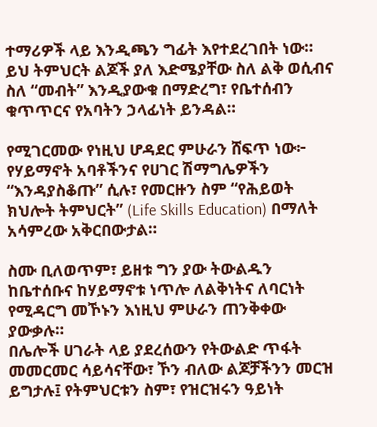ተማሪዎች ላይ እንዲጫን ግፊት እየተደረገበት ነው። ይህ ትምህርት ልጆች ያለ እድሜያቸው ስለ ልቅ ወሲብና ስለ “መብት” እንዲያውቁ በማድረግ፣ የቤተሰብን ቁጥጥርና የአባትን ኃላፊነት ይንዳል።

የሚገርመው የነዚህ ሆዳደር ምሁራን ሸፍጥ ነው፦
የሃይማኖት አባቶችንና የሀገር ሽማግሌዎችን “እንዳያስቆጡ” ሲሉ፣ የመርዙን ስም “የሕይወት ክህሎት ትምህርት” (Life Skills Education) በማለት አሳምረው አቅርበውታል።

ስሙ ቢለወጥም፣ ይዘቱ ግን ያው ትውልዱን ከቤተሰቡና ከሃይማኖቱ ነጥሎ ለልቅነትና ለባርነት የሚዳርግ መኾኑን እነዚህ ምሁራን ጠንቅቀው ያውቃሉ።
በሌሎች ሀገራት ላይ ያደረሰውን የትውልድ ጥፋት መመርመር ሳይሳናቸው፣ ኾን ብለው ልጆቻችንን መርዝ ይግታሉ፤ የትምህርቱን ስም፣ የዝርዝሩን ዓይነት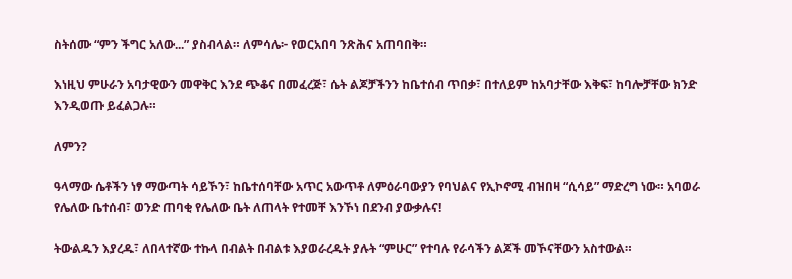ስትሰሙ “ምን ችግር አለው...” ያስብላል። ለምሳሌ፦ የወርአበባ ንጽሕና አጠባበቅ።

እነዚህ ምሁራን አባታዊውን መዋቅር እንደ ጭቆና በመፈረጅ፣ ሴት ልጆቻችንን ከቤተሰብ ጥበቃ፣ በተለይም ከአባታቸው እቅፍ፣ ከባሎቻቸው ክንድ እንዲወጡ ይፈልጋሉ።

ለምን?

ዓላማው ሴቶችን ነፃ ማውጣት ሳይኾን፣ ከቤተሰባቸው አጥር አውጥቶ ለምዕራባውያን የባህልና የኢኮኖሚ ብዝበዛ “ሲሳይ” ማድረግ ነው። አባወራ የሌለው ቤተሰብ፣ ወንድ ጠባቂ የሌለው ቤት ለጠላት የተመቸ እንኾነ በደንብ ያውቃሉና!

ትውልዱን እያረዱ፣ ለበላተኛው ተኩላ በብልት በብልቱ እያወራረዱት ያሉት “ምሁር” የተባሉ የራሳችን ልጆች መኾናቸውን አስተውል።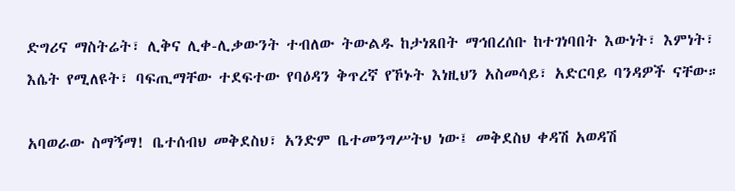ድግሪና ማስትሬት፣ ሊቅና ሊቀ-ሊቃውንት ተብለው ትውልዱ ከታነጸበት ማኅበረሰቡ ከተገነባበት እውነት፣ እምነት፣ እሴት የሚለዩት፣ ባፍጢማቸው ተደፍተው የባዕዳን ቅጥረኛ የኾኑት እነዚህን አስመሳይ፣ አድርባይ ባንዳዎች ናቸው።

አባወራው ስማኝማ! ቤተሰብህ መቅደስህ፣ አንድም ቤተመንግሥትህ ነው፤ መቅደስህ ቀዳሽ አወዳሽ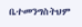ቤተመንግስትህም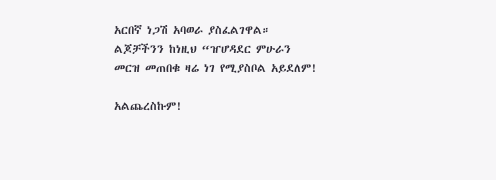አርበኛ ነጋሽ አባወራ ያስፈልገዋል። ልጆቻችንን ከነዚህ “ዠሆዳደር ምሁራን መርዝ መጠበቁ ዛሬ ነገ የሚያስቦል አይደለም!

አልጨረስኩም!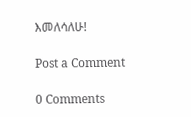እመለሳለሁ!

Post a Comment

0 Comments